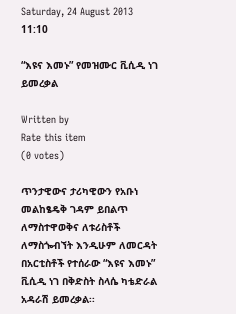Saturday, 24 August 2013 11:10

“እዩና እመኑ” የመዝሙር ቪሲዲ ነገ ይመረቃል

Written by
Rate this item
(0 votes)

ጥንታዊውና ታሪካዊውን የአቡነ መልከፄዴቅ ገዳም ይበልጥ ለማስተዋወቅና ለቱሪስቶች ለማስጐብኘት እንዲሁም ለመርዳት በአርቲስቶች የተሰራው “እዩና እመኑ” ቪሲዲ ነገ በቅድስት ስላሴ ካቴድራል አዳራሽ ይመረቃል፡፡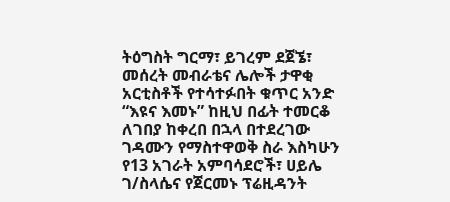ትዕግስት ግርማ፣ ይገረም ደጀኜ፣ መሰረት መብራቴና ሌሎች ታዋቂ አርቲስቶች የተሳተፉበት ቁጥር አንድ “እዩና እመኑ” ከዚህ በፊት ተመርቆ ለገበያ ከቀረበ በኋላ በተደረገው ገዳሙን የማስተዋወቅ ስራ እስካሁን የ13 አገራት አምባሳደሮች፣ ሀይሌ ገ/ስላሴና የጀርመኑ ፕሬዚዳንት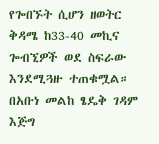የጐበኙት ሲሆን ዘወትር ቅዳሜ ከ33-40 መኪና ጐብኚዎች ወደ ስፍራው እንደሚጓዙ ተጠቁሟል።
በአቡነ መልከ ፄዴቅ ገዳም እጅግ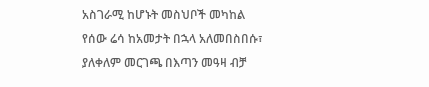አስገራሚ ከሆኑት መስህቦች መካከል የሰው ሬሳ ከአመታት በኋላ አለመበስበሱ፣ ያለቀለም መርገጫ በእጣን መዓዛ ብቻ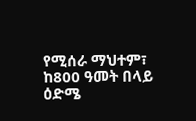የሚሰራ ማህተም፣ ከ800 ዓመት በላይ ዕድሜ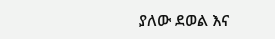ያለው ደወል እና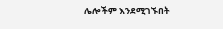ሌሎችም እንደሚገኙበት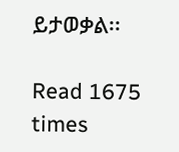ይታወቃል፡፡

Read 1675 times